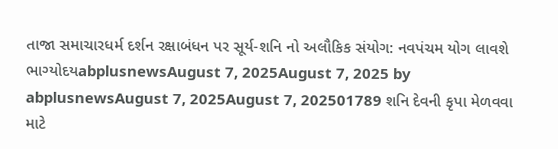તાજા સમાચારધર્મ દર્શન રક્ષાબંધન પર સૂર્ય-શનિ નો અલૌકિક સંયોગ: નવપંચમ યોગ લાવશે ભાગ્યોદયabplusnewsAugust 7, 2025August 7, 2025 by abplusnewsAugust 7, 2025August 7, 202501789 શનિ દેવની કૃપા મેળવવા માટે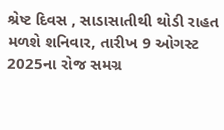શ્રેષ્ટ દિવસ , સાડાસાતીથી થોડી રાહત મળશે શનિવાર, તારીખ 9 ઓગસ્ટ 2025ના રોજ સમગ્ર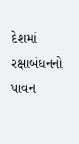દેશમાં રક્ષાબંધનનો પાવન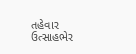તહેવાર ઉત્સાહભેર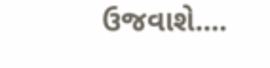ઉજવાશે....